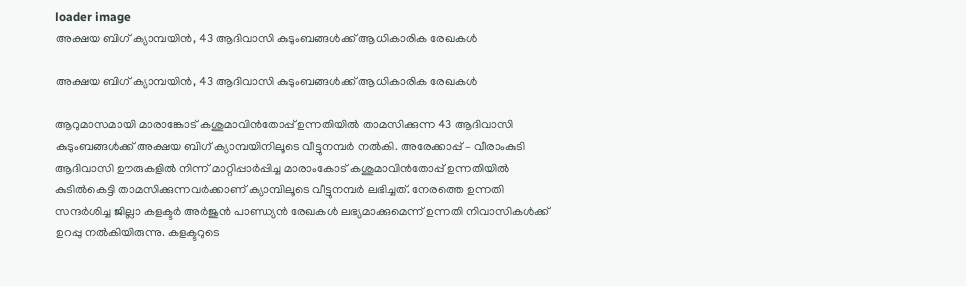loader image
അക്ഷയ ബിഗ് ക്യാമ്പയിൻ, 43 ആദിവാസി കുടുംബങ്ങൾക്ക് ആധികാരിക രേഖകൾ

അക്ഷയ ബിഗ് ക്യാമ്പയിൻ, 43 ആദിവാസി കുടുംബങ്ങൾക്ക് ആധികാരിക രേഖകൾ

ആറുമാസമായി മാരാങ്കോട് കശുമാവിൻതോപ്പ് ഉന്നതിയിൽ താമസിക്കുന്ന 43 ആദിവാസി കുടുംബങ്ങൾക്ക് അക്ഷയ ബിഗ് ക്യാമ്പയിനിലൂടെ വീട്ടുനമ്പർ നൽകി. അരേക്കാപ്പ് – വീരാംകുടി ആദിവാസി ഊരുകളിൽ നിന്ന് മാറ്റിപ്പാർപ്പിച്ച മാരാംകോട് കശുമാവിൻതോപ്പ് ഉന്നതിയിൽ കുടിൽകെട്ടി താമസിക്കുന്നവർക്കാണ് ക്യാമ്പിലൂടെ വീട്ടുനമ്പർ ലഭിച്ചത്. നേരത്തെ ഉന്നതി സന്ദർശിച്ച ജില്ലാ കളക്ടർ അർജുൻ പാണ്ഡ്യൻ രേഖകൾ ലഭ്യമാക്കുമെന്ന് ഉന്നതി നിവാസികൾക്ക് ഉറപ്പു നൽകിയിരുന്നു. കളക്ടറുടെ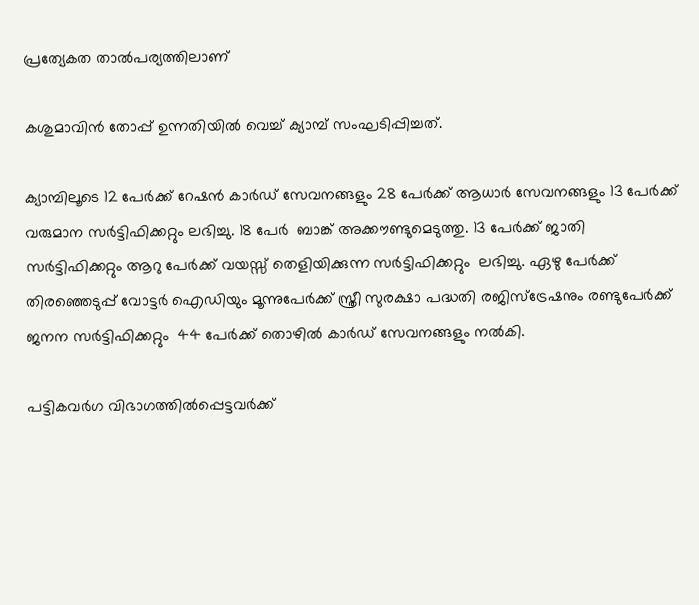പ്രത്യേകത താൽപര്യത്തിലാണ്

കശുമാവിൻ തോപ്പ് ഉന്നതിയിൽ വെച്ച് ക്യാമ്പ് സംഘടിപ്പിച്ചത്.

ക്യാമ്പിലൂടെ 12 പേർക്ക് റേഷൻ കാർഡ് സേവനങ്ങളും 28 പേർക്ക് ആധാർ സേവനങ്ങളും 13 പേർക്ക് വരുമാന സർട്ടിഫിക്കറ്റും ലഭിച്ചു. 18 പേർ  ബാങ്ക് അക്കൗണ്ടുമെടുത്തു. 13 പേർക്ക് ജാതി സർട്ടിഫിക്കറ്റും ആറു പേർക്ക് വയസ്സ് തെളിയിക്കുന്ന സർട്ടിഫിക്കറ്റും  ലഭിച്ചു. ഏഴു പേർക്ക് തിരഞ്ഞെടുപ്പ് വോട്ടർ ഐഡിയും മൂന്നുപേർക്ക് സ്ത്രീ സുരക്ഷാ പദ്ധതി രജിസ്ട്രേഷനും രണ്ടുപേർക്ക് ജനന സർട്ടിഫിക്കറ്റും  44 പേർക്ക് തൊഴിൽ കാർഡ് സേവനങ്ങളും നൽകി.

പട്ടികവർഗ വിഭാഗത്തിൽപ്പെട്ടവർക്ക്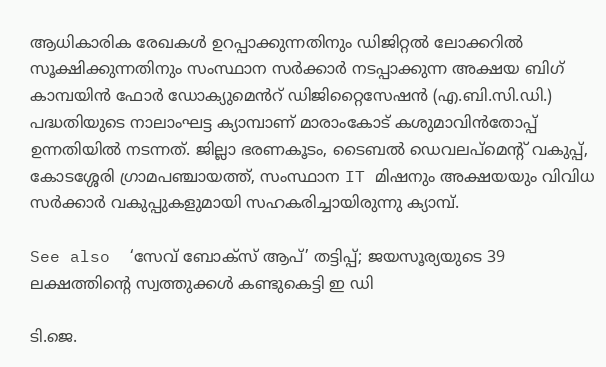ആധികാരിക രേഖകൾ ഉറപ്പാക്കുന്നതിനും ഡിജിറ്റൽ ലോക്കറിൽ സൂക്ഷിക്കുന്നതിനും സംസ്ഥാന സർക്കാർ നടപ്പാക്കുന്ന അക്ഷയ ബിഗ് കാമ്പയിൻ ഫോർ ഡോക്യുമെൻറ് ഡിജിറ്റൈസേഷൻ (എ.ബി.സി.ഡി.) പദ്ധതിയുടെ നാലാംഘട്ട ക്യാമ്പാണ് മാരാംകോട് കശുമാവിൻതോപ്പ് ഉന്നതിയിൽ നടന്നത്. ജില്ലാ ഭരണകൂടം, ടൈബൽ ഡെവലപ്മെൻ്റ് വകുപ്പ്, കോടശ്ശേരി ഗ്രാമപഞ്ചായത്ത്, സംസ്ഥാന IT മിഷനും അക്ഷയയും വിവിധ സർക്കാർ വകുപ്പുകളുമായി സഹകരിച്ചായിരുന്നു ക്യാമ്പ്.

See also  ‘സേവ് ബോക്‌സ് ആപ്’ തട്ടിപ്പ്; ജയസൂര്യയുടെ 39 ലക്ഷത്തിന്റെ സ്വത്തുക്കള്‍ കണ്ടുകെട്ടി ഇ ഡി

ടി.ജെ.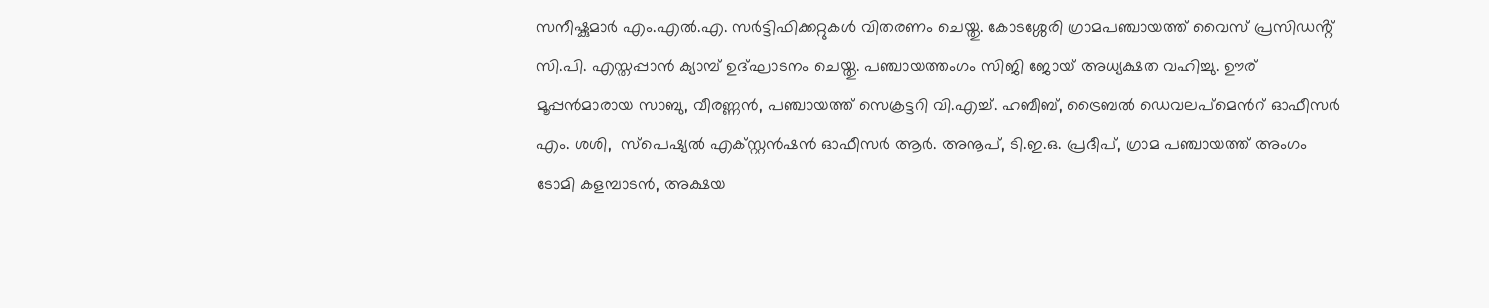സനീഷ്കുമാർ എം.എൽ.എ. സർട്ടിഫിക്കറ്റുകൾ വിതരണം ചെയ്തു. കോടശ്ശേരി ഗ്രാമപഞ്ചായത്ത് വൈസ് പ്രസിഡൻ്റ് സി.പി. എസ്തപ്പാൻ ക്യാമ്പ് ഉദ്ഘാടനം ചെയ്തു. പഞ്ചായത്തംഗം സിജി ജോയ് അധ്യക്ഷത വഹിച്ചു. ഊര് മൂപ്പൻമാരായ സാബു, വീരണ്ണൻ, പഞ്ചായത്ത് സെക്രട്ടറി വി.എച്ച്. ഹബീബ്, ട്രൈബൽ ഡെവലപ്മെൻറ് ഓഫീസർ എം. ശശി,  സ്പെഷ്യൽ എക്സ്റ്റൻഷൻ ഓഫീസർ ആർ. അനൂപ്, ടി.ഇ.ഒ. പ്രദീപ്, ഗ്രാമ പഞ്ചായത്ത് അംഗം ടോമി കളമ്പാടൻ, അക്ഷയ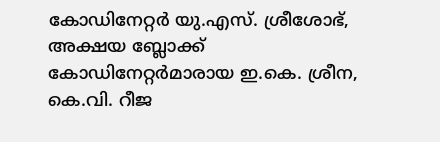കോഡിനേറ്റർ യു.എസ്. ശ്രീശോഭ്, അക്ഷയ ബ്ലോക്ക് കോഡിനേറ്റർമാരായ ഇ.കെ. ശ്രീന, കെ.വി. റീജ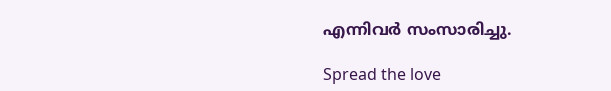എന്നിവർ സംസാരിച്ചു.

Spread the love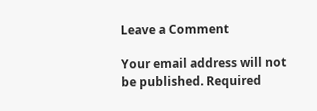Leave a Comment

Your email address will not be published. Required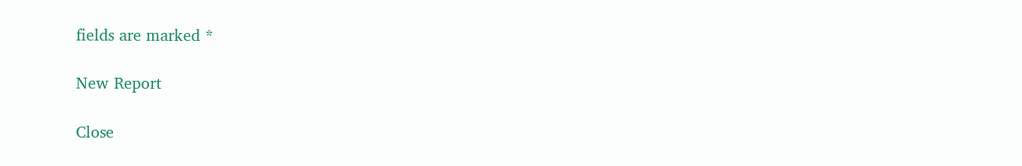fields are marked *

New Report

Close